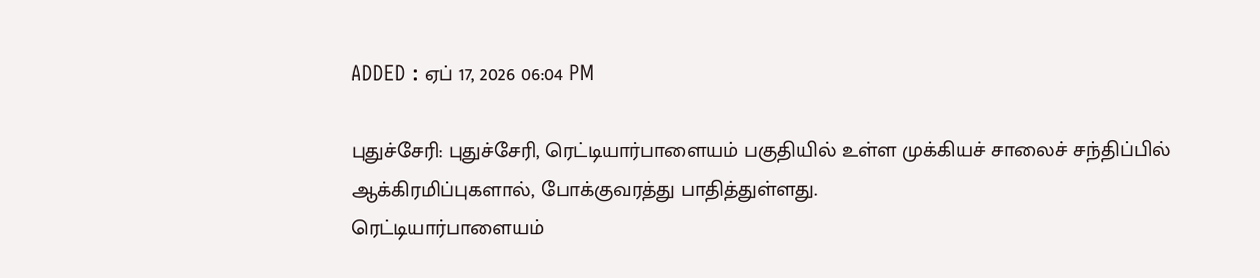ADDED : ஏப் 17, 2026 06:04 PM

புதுச்சேரி: புதுச்சேரி, ரெட்டியார்பாளையம் பகுதியில் உள்ள முக்கியச் சாலைச் சந்திப்பில் ஆக்கிரமிப்புகளால், போக்குவரத்து பாதித்துள்ளது.
ரெட்டியார்பாளையம்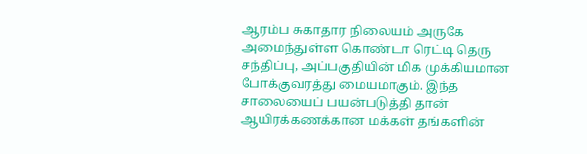ஆரம்ப சுகாதார நிலையம் அருகே அமைந்துள்ள கொண்டா ரெட்டி தெரு சந்திப்பு, அப்பகுதியின் மிக முக்கியமான போக்குவரத்து மையமாகும். இந்த சாலையைப் பயன்படுத்தி தான் ஆயிரக்கணக்கான மக்கள் தங்களின்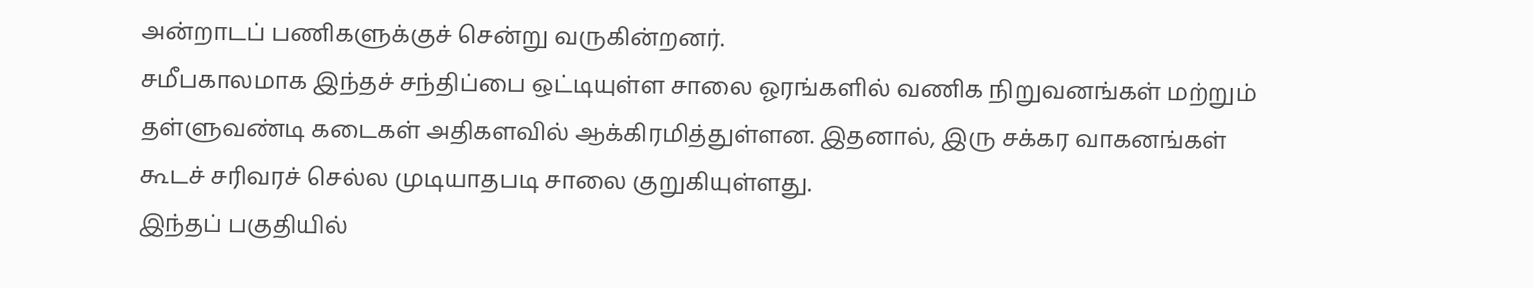அன்றாடப் பணிகளுக்குச் சென்று வருகின்றனர்.
சமீபகாலமாக இந்தச் சந்திப்பை ஒட்டியுள்ள சாலை ஓரங்களில் வணிக நிறுவனங்கள் மற்றும் தள்ளுவண்டி கடைகள் அதிகளவில் ஆக்கிரமித்துள்ளன. இதனால், இரு சக்கர வாகனங்கள் கூடச் சரிவரச் செல்ல முடியாதபடி சாலை குறுகியுள்ளது.
இந்தப் பகுதியில்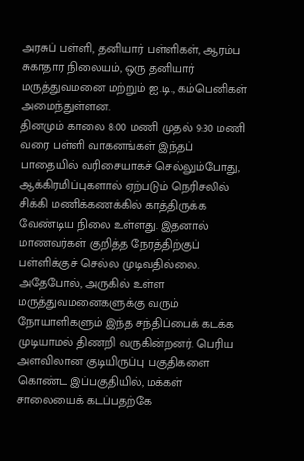அரசுப் பள்ளி, தனியார் பள்ளிகள், ஆரம்ப சுகாதார நிலையம், ஒரு தனியார் மருத்துவமனை மற்றும் ஐ.டி., கம்பெனிகள் அமைந்துள்ளன.
தினமும் காலை 8:00 மணி முதல் 9:30 மணி வரை பள்ளி வாகனங்கள் இந்தப் பாதையில் வரிசையாகச் செல்லும்போது, ஆக்கிரமிப்புகளால் ஏற்படும் நெரிசலில் சிக்கி மணிக்கணக்கில் காத்திருக்க வேண்டிய நிலை உள்ளது. இதனால் மாணவர்கள் குறித்த நேரத்திற்குப் பள்ளிக்குச் செல்ல முடிவதில்லை.
அதேபோல், அருகில் உள்ள மருத்துவமனைகளுக்கு வரும் நோயாளிகளும் இந்த சந்திப்பைக் கடக்க முடியாமல் திணறி வருகின்றனர். பெரிய அளவிலான குடியிருப்பு பகுதிகளை கொண்ட இப்பகுதியில், மக்கள் சாலையைக் கடப்பதற்கே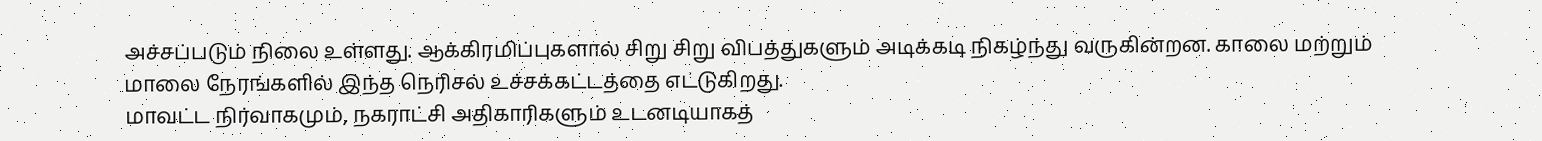அச்சப்படும் நிலை உள்ளது. ஆக்கிரமிப்புகளால் சிறு சிறு விபத்துகளும் அடிக்கடி நிகழ்ந்து வருகின்றன. காலை மற்றும் மாலை நேரங்களில் இந்த நெரிசல் உச்சக்கட்டத்தை எட்டுகிறது.
மாவட்ட நிர்வாகமும், நகராட்சி அதிகாரிகளும் உடனடியாகத்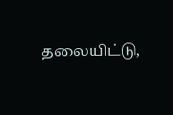தலையிட்டு,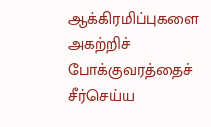ஆக்கிரமிப்புகளை அகற்றிச் போக்குவரத்தைச் சீர்செய்ய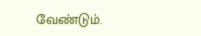வேண்டும்.